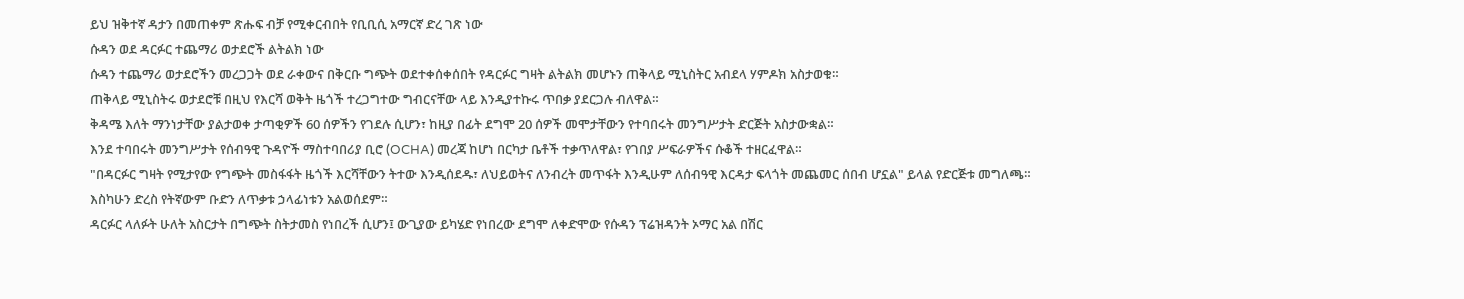ይህ ዝቅተኛ ዳታን በመጠቀም ጽሑፍ ብቻ የሚቀርብበት የቢቢሲ አማርኛ ድረ ገጽ ነው
ሱዳን ወደ ዳርፉር ተጨማሪ ወታደሮች ልትልክ ነው
ሱዳን ተጨማሪ ወታደሮችን መረጋጋት ወደ ራቀውና በቅርቡ ግጭት ወደተቀሰቀሰበት የዳርፉር ግዛት ልትልክ መሆኑን ጠቅላይ ሚኒስትር አብደላ ሃምዶክ አስታወቁ።
ጠቅላይ ሚኒስትሩ ወታደሮቹ በዚህ የእርሻ ወቅት ዜጎች ተረጋግተው ግብርናቸው ላይ እንዲያተኩሩ ጥበቃ ያደርጋሉ ብለዋል።
ቅዳሜ እለት ማንነታቸው ያልታወቀ ታጣቂዎች 60 ሰዎችን የገደሉ ሲሆን፣ ከዚያ በፊት ደግሞ 20 ሰዎች መሞታቸውን የተባበሩት መንግሥታት ድርጅት አስታውቋል።
እንደ ተባበሩት መንግሥታት የሰብዓዊ ጉዳዮች ማስተባበሪያ ቢሮ (OCHA) መረጃ ከሆነ በርካታ ቤቶች ተቃጥለዋል፣ የገበያ ሥፍራዎችና ሱቆች ተዘርፈዋል።
"በዳርፉር ግዛት የሚታየው የግጭት መስፋፋት ዜጎች እርሻቸውን ትተው እንዲሰደዱ፣ ለህይወትና ለንብረት መጥፋት እንዲሁም ለሰብዓዊ እርዳታ ፍላጎት መጨመር ሰበብ ሆኗል" ይላል የድርጅቱ መግለጫ።
እስካሁን ድረስ የትኛውም ቡድን ለጥቃቱ ኃላፊነቱን አልወሰደም።
ዳርፉር ላለፉት ሁለት አስርታት በግጭት ስትታመስ የነበረች ሲሆን፤ ውጊያው ይካሄድ የነበረው ደግሞ ለቀድሞው የሱዳን ፕሬዝዳንት ኦማር አል በሽር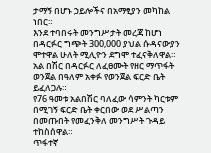ታማኝ በሆኑ ኃይሎችና በአማፂያን መካከል ነበር።
እንደ ተባበሩት መንግሥታት መረጃ ከሆነ በዳርፉር ግጭት 300,000 ያህል ሱዳናውያን ሞተዋል ሁለት ሚሊዮን ደግሞ ተፈናቅለዋል።
አል በሽር በዳርፉር ለፈፀሙት የዘር ማጥፋት ወንጀል በዓለም አቀፉ የወንጀል ፍርድ ቤት ይፈለጋሉ።
የ76 ዓመቱ አልበሽር ባለፈው ሳምንት ካርቱም በሚገኝ ፍርድ ቤት ቀርበው ወደ ሥልጣን በመጡበት የመፈንቅለ መንግሥት ጉዳይ ተከስሰዋል።
ጥፋተኛ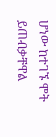ሆነው ከተገኙ ሞት ይጠብቃቸዋል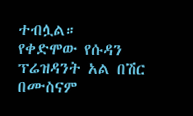ተብሏል።
የቀድሞው የሱዳን ፕሬዝዳንት አል በሽር በሙስናም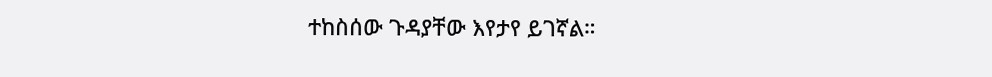ተከስሰው ጉዳያቸው እየታየ ይገኛል።